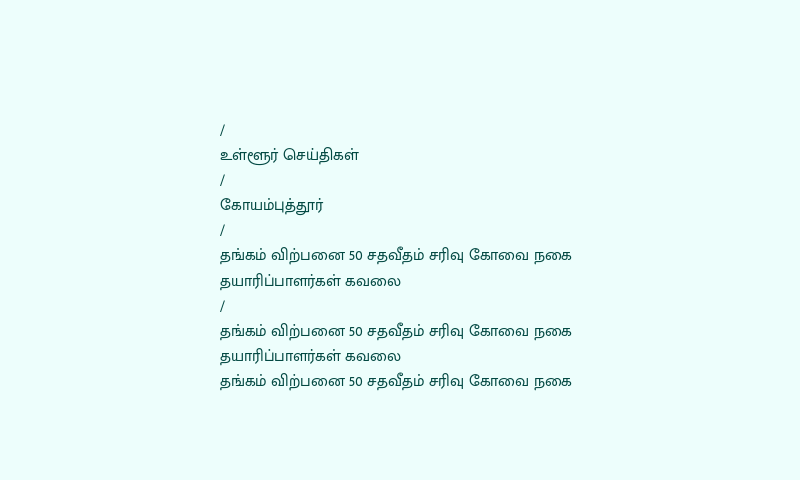/
உள்ளூர் செய்திகள்
/
கோயம்புத்தூர்
/
தங்கம் விற்பனை 50 சதவீதம் சரிவு கோவை நகை தயாரிப்பாளர்கள் கவலை
/
தங்கம் விற்பனை 50 சதவீதம் சரிவு கோவை நகை தயாரிப்பாளர்கள் கவலை
தங்கம் விற்பனை 50 சதவீதம் சரிவு கோவை நகை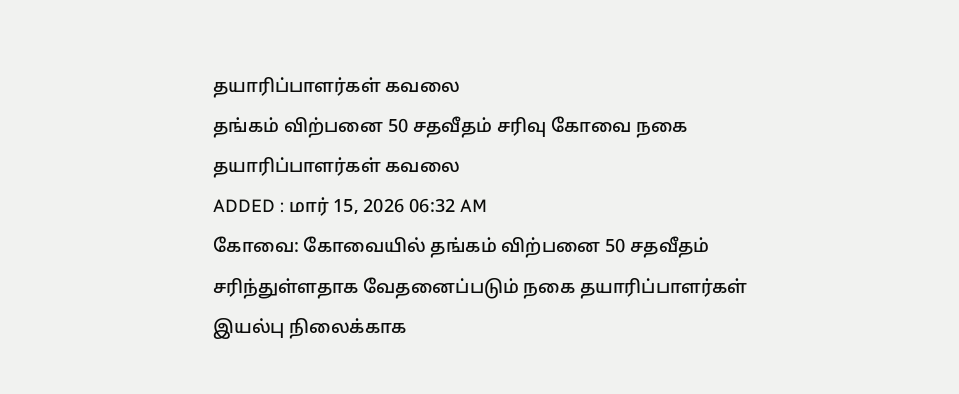தயாரிப்பாளர்கள் கவலை
தங்கம் விற்பனை 50 சதவீதம் சரிவு கோவை நகை தயாரிப்பாளர்கள் கவலை
ADDED : மார் 15, 2026 06:32 AM
கோவை: கோவையில் தங்கம் விற்பனை 50 சதவீதம் சரிந்துள்ளதாக வேதனைப்படும் நகை தயாரிப்பாளர்கள் இயல்பு நிலைக்காக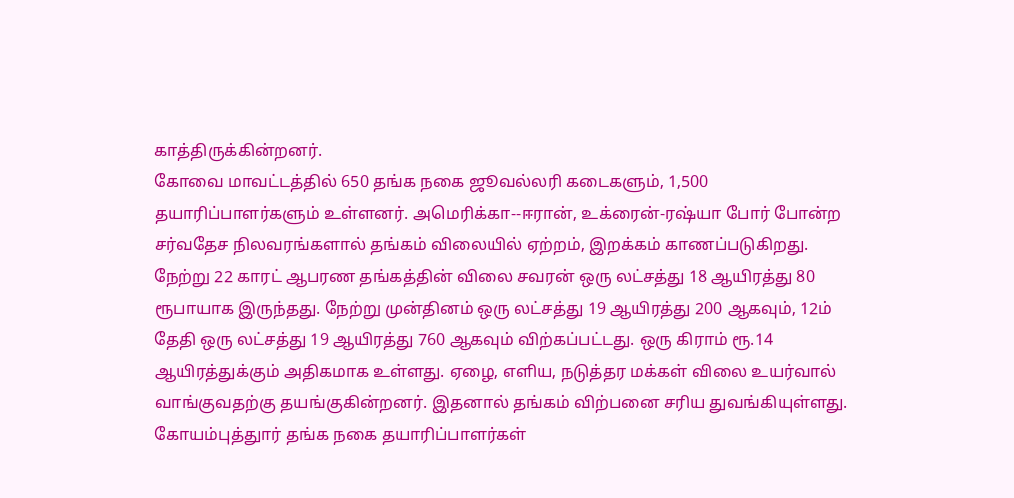காத்திருக்கின்றனர்.
கோவை மாவட்டத்தில் 650 தங்க நகை ஜூவல்லரி கடைகளும், 1,500 தயாரிப்பாளர்களும் உள்ளனர். அமெரிக்கா--ஈரான், உக்ரைன்-ரஷ்யா போர் போன்ற சர்வதேச நிலவரங்களால் தங்கம் விலையில் ஏற்றம், இறக்கம் காணப்படுகிறது.
நேற்று 22 காரட் ஆபரண தங்கத்தின் விலை சவரன் ஒரு லட்சத்து 18 ஆயிரத்து 80 ரூபாயாக இருந்தது. நேற்று முன்தினம் ஒரு லட்சத்து 19 ஆயிரத்து 200 ஆகவும், 12ம் தேதி ஒரு லட்சத்து 19 ஆயிரத்து 760 ஆகவும் விற்கப்பட்டது. ஒரு கிராம் ரூ.14 ஆயிரத்துக்கும் அதிகமாக உள்ளது. ஏழை, எளிய, நடுத்தர மக்கள் விலை உயர்வால் வாங்குவதற்கு தயங்குகின்றனர். இதனால் தங்கம் விற்பனை சரிய துவங்கியுள்ளது.
கோயம்புத்துார் தங்க நகை தயாரிப்பாளர்கள்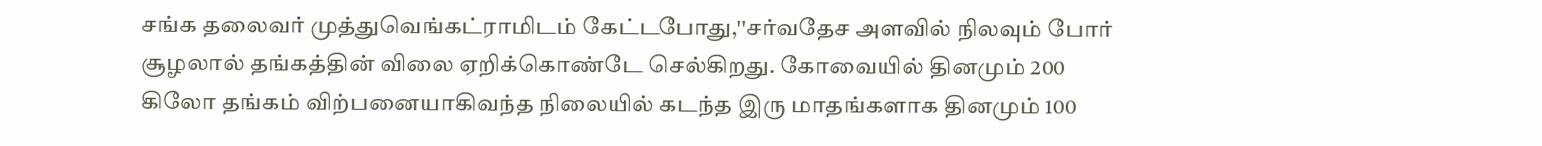சங்க தலைவர் முத்துவெங்கட்ராமிடம் கேட்டபோது,''சர்வதேச அளவில் நிலவும் போர் சூழலால் தங்கத்தின் விலை ஏறிக்கொண்டே செல்கிறது. கோவையில் தினமும் 200 கிலோ தங்கம் விற்பனையாகிவந்த நிலையில் கடந்த இரு மாதங்களாக தினமும் 100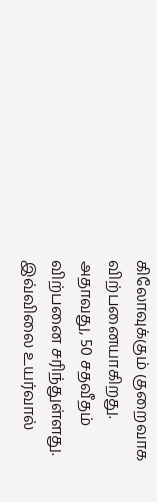கிலோவுக்கும் குறைவாக விற்பனையாகிறது. அதாவது, 50 சதவீதம் விற்பனை சரிந்துள்ளது. இவ்விலை உயர்வால்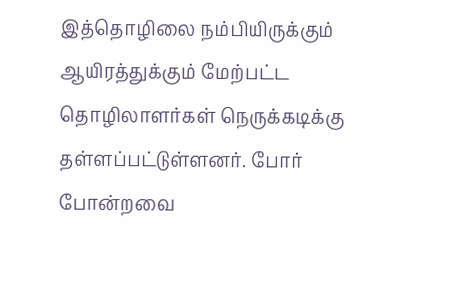இத்தொழிலை நம்பியிருக்கும் ஆயிரத்துக்கும் மேற்பட்ட தொழிலாளர்கள் நெருக்கடிக்கு தள்ளப்பட்டுள்ளனர். போர் போன்றவை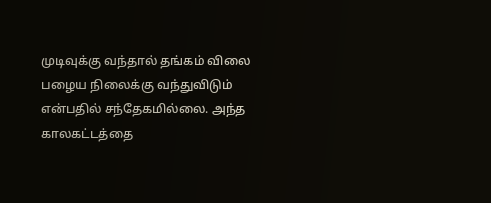முடிவுக்கு வந்தால் தங்கம் விலை பழைய நிலைக்கு வந்துவிடும் என்பதில் சந்தேகமில்லை. அந்த காலகட்டத்தை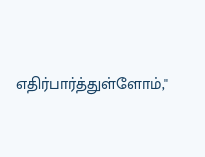எதிர்பார்த்துள்ளோம்,''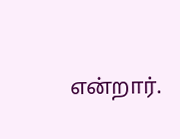என்றார்.